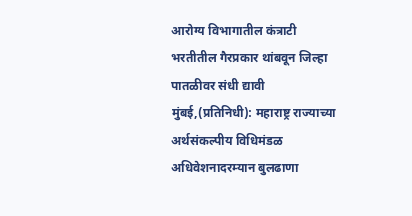आरोग्य विभागातील कंत्राटी भरतीतील गैरप्रकार थांबवून जिल्हा पातळीवर संधी द्यावी
मुंबई,(प्रतिनिधी): महाराष्ट्र राज्याच्या अर्थसंकल्पीय विधिमंडळ अधिवेशनादरम्यान बुलढाणा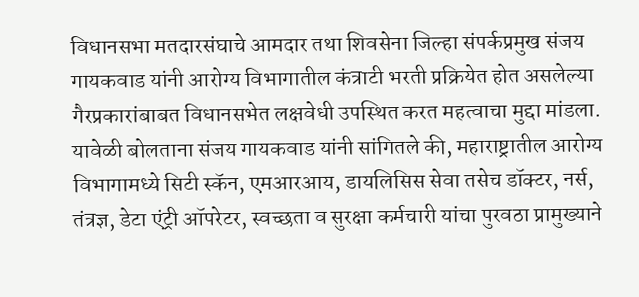विधानसभा मतदारसंघाचे आमदार तथा शिवसेना जिल्हा संपर्कप्रमुख संजय गायकवाड यांनी आरोग्य विभागातील कंत्राटी भरती प्रक्रियेत होत असलेल्या गैरप्रकारांबाबत विधानसभेत लक्षवेधी उपस्थित करत महत्वाचा मुद्दा मांडला.
यावेळी बोलताना संजय गायकवाड यांनी सांगितले की, महाराष्ट्रातील आरोग्य विभागामध्ये सिटी स्कॅन, एमआरआय, डायलिसिस सेवा तसेच डॉक्टर, नर्स, तंत्रज्ञ, डेटा एंट्री ऑपरेटर, स्वच्छता व सुरक्षा कर्मचारी यांचा पुरवठा प्रामुख्याने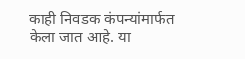काही निवडक कंपन्यांमार्फत केला जात आहे. या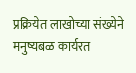प्रक्रियेत लाखोच्या संख्येने मनुष्यबळ कार्यरत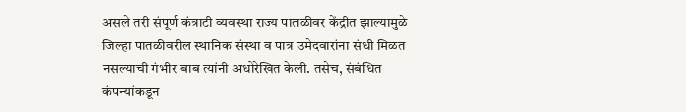असले तरी संपूर्ण कंत्राटी व्यवस्था राज्य पातळीवर केंद्रीत झाल्यामुळे जिल्हा पातळीवरील स्थानिक संस्था व पात्र उमेदवारांना संधी मिळत नसल्याची गंभीर बाब त्यांनी अधोरेखित केली. तसेच, संबंधित कंपन्यांकडून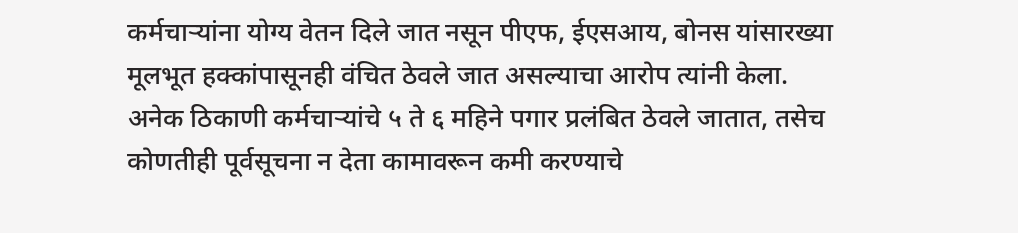कर्मचाऱ्यांना योग्य वेतन दिले जात नसून पीएफ, ईएसआय, बोनस यांसारख्या मूलभूत हक्कांपासूनही वंचित ठेवले जात असल्याचा आरोप त्यांनी केला. अनेक ठिकाणी कर्मचाऱ्यांचे ५ ते ६ महिने पगार प्रलंबित ठेवले जातात, तसेच कोणतीही पूर्वसूचना न देता कामावरून कमी करण्याचे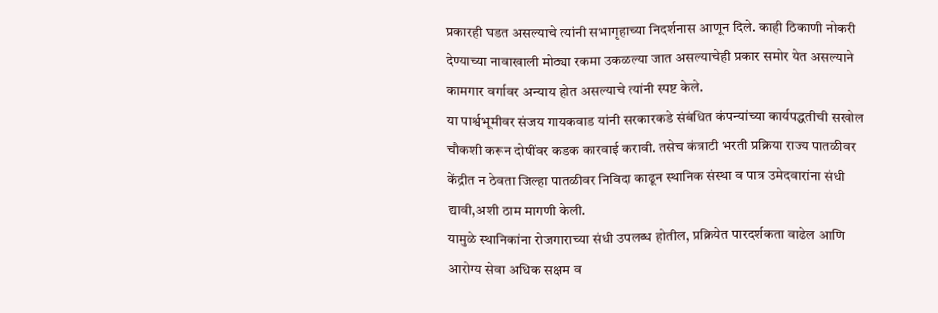प्रकारही घडत असल्याचे त्यांनी सभागृहाच्या निदर्शनास आणून दिले. काही ठिकाणी नोकरी देण्याच्या नावाखाली मोठ्या रकमा उकळल्या जात असल्याचेही प्रकार समोर येत असल्याने कामगार वर्गावर अन्याय होत असल्याचे त्यांनी स्पष्ट केले.
या पार्श्वभूमीवर संजय गायकवाड यांनी सरकारकडे संबंधित कंपन्यांच्या कार्यपद्धतीची सखोल चौकशी करून दोषींवर कडक कारवाई करावी. तसेच कंत्राटी भरती प्रक्रिया राज्य पातळीवर केंद्रीत न ठेवता जिल्हा पातळीवर निविदा काढून स्थानिक संस्था व पात्र उमेदवारांना संधी द्यावी,अशी ठाम मागणी केली.
यामुळे स्थानिकांना रोजगाराच्या संधी उपलब्ध होतील, प्रक्रियेत पारदर्शकता वाढेल आणि आरोग्य सेवा अधिक सक्षम व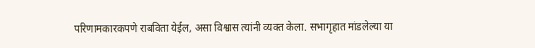परिणामकारकपणे राबविता येईल, असा विश्वास त्यांनी व्यक्त केला. सभागृहात मांडलेल्या या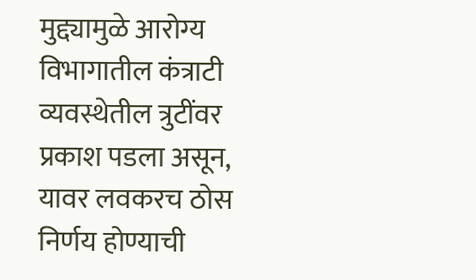मुद्द्यामुळे आरोग्य विभागातील कंत्राटी व्यवस्थेतील त्रुटींवर प्रकाश पडला असून, यावर लवकरच ठोस निर्णय होण्याची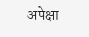अपेक्षा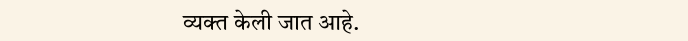व्यक्त केली जात आहे.